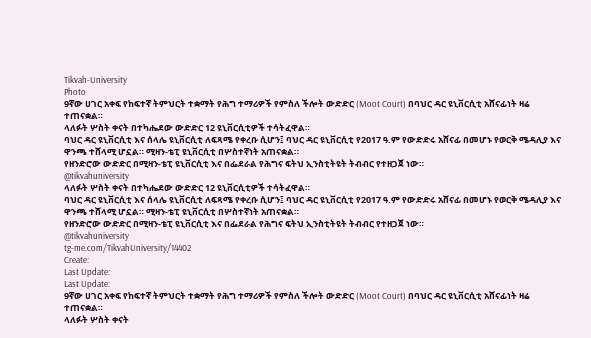Tikvah-University
Photo
9ኛው ሀገር አቀፍ የከፍተኛ ትምህርት ተቋማት የሕግ ተማሪዎች የምስለ ችሎት ውድድር (Moot Court) በባህር ዳር ዩኒቨርሲቲ አሸናፊነት ዛሬ ተጠናቋል።
ላለፉት ሦስት ቀናት በተካሔደው ውድድር 12 ዩኒቨርሲቲዎች ተሳትፈዋል።
ባህር ዳር ዩኒቨርሲቲ እና ሰላሌ ዩኒቨርሲቲ ለፍጻሜ የቀረቡ ሲሆን፤ ባህር ዳር ዩኒቨርሲቲ የ2017 ዓ.ም የውድድሩ አሸናፊ በመሆኑ የወርቅ ሜዳሊያ እና ዋንጫ ተሸላሚ ሆኗል። ሚዛን-ቴፒ ዩኒቨርሲቲ በሦስተኛነት አጠናቋል።
የዘንድሮው ውድድር በሚዛን-ቴፒ ዩኒቨርሲቲ እና በፌደራል የሕግና ፍትህ ኢንስቲትዩት ትብብር የተዘጋጀ ነው።
@tikvahuniversity
ላለፉት ሦስት ቀናት በተካሔደው ውድድር 12 ዩኒቨርሲቲዎች ተሳትፈዋል።
ባህር ዳር ዩኒቨርሲቲ እና ሰላሌ ዩኒቨርሲቲ ለፍጻሜ የቀረቡ ሲሆን፤ ባህር ዳር ዩኒቨርሲቲ የ2017 ዓ.ም የውድድሩ አሸናፊ በመሆኑ የወርቅ ሜዳሊያ እና ዋንጫ ተሸላሚ ሆኗል። ሚዛን-ቴፒ ዩኒቨርሲቲ በሦስተኛነት አጠናቋል።
የዘንድሮው ውድድር በሚዛን-ቴፒ ዩኒቨርሲቲ እና በፌደራል የሕግና ፍትህ ኢንስቲትዩት ትብብር የተዘጋጀ ነው።
@tikvahuniversity
tg-me.com/TikvahUniversity/14402
Create:
Last Update:
Last Update:
9ኛው ሀገር አቀፍ የከፍተኛ ትምህርት ተቋማት የሕግ ተማሪዎች የምስለ ችሎት ውድድር (Moot Court) በባህር ዳር ዩኒቨርሲቲ አሸናፊነት ዛሬ ተጠናቋል።
ላለፉት ሦስት ቀናት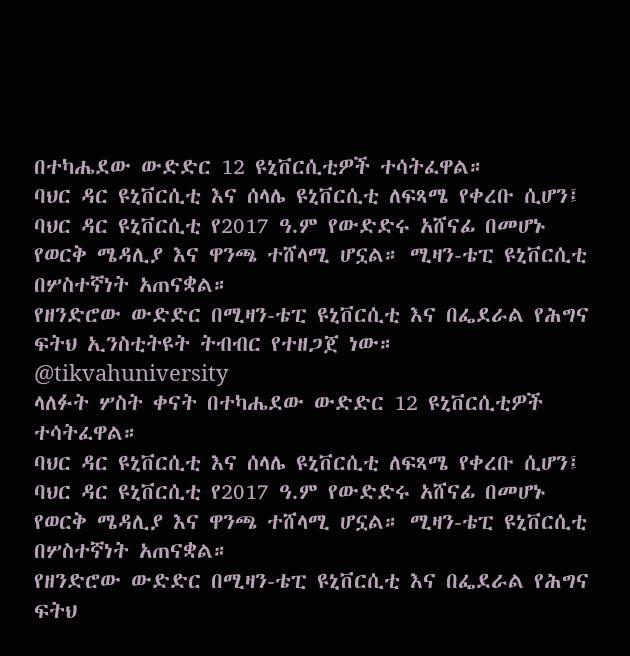በተካሔደው ውድድር 12 ዩኒቨርሲቲዎች ተሳትፈዋል።
ባህር ዳር ዩኒቨርሲቲ እና ሰላሌ ዩኒቨርሲቲ ለፍጻሜ የቀረቡ ሲሆን፤ ባህር ዳር ዩኒቨርሲቲ የ2017 ዓ.ም የውድድሩ አሸናፊ በመሆኑ የወርቅ ሜዳሊያ እና ዋንጫ ተሸላሚ ሆኗል። ሚዛን-ቴፒ ዩኒቨርሲቲ በሦስተኛነት አጠናቋል።
የዘንድሮው ውድድር በሚዛን-ቴፒ ዩኒቨርሲቲ እና በፌደራል የሕግና ፍትህ ኢንስቲትዩት ትብብር የተዘጋጀ ነው።
@tikvahuniversity
ላለፉት ሦስት ቀናት በተካሔደው ውድድር 12 ዩኒቨርሲቲዎች ተሳትፈዋል።
ባህር ዳር ዩኒቨርሲቲ እና ሰላሌ ዩኒቨርሲቲ ለፍጻሜ የቀረቡ ሲሆን፤ ባህር ዳር ዩኒቨርሲቲ የ2017 ዓ.ም የውድድሩ አሸናፊ በመሆኑ የወርቅ ሜዳሊያ እና ዋንጫ ተሸላሚ ሆኗል። ሚዛን-ቴፒ ዩኒቨርሲቲ በሦስተኛነት አጠናቋል።
የዘንድሮው ውድድር በሚዛን-ቴፒ ዩኒቨርሲቲ እና በፌደራል የሕግና ፍትህ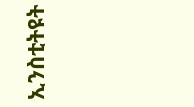ኢንስቲትዩት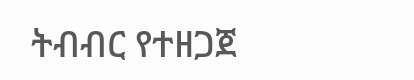ትብብር የተዘጋጀ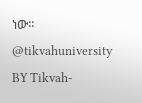ነው።
@tikvahuniversity
BY Tikvah-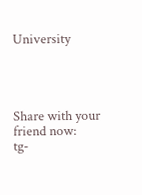University




Share with your friend now:
tg-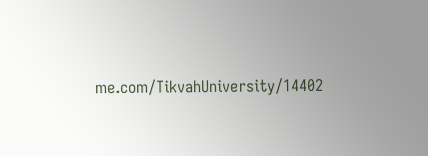me.com/TikvahUniversity/14402